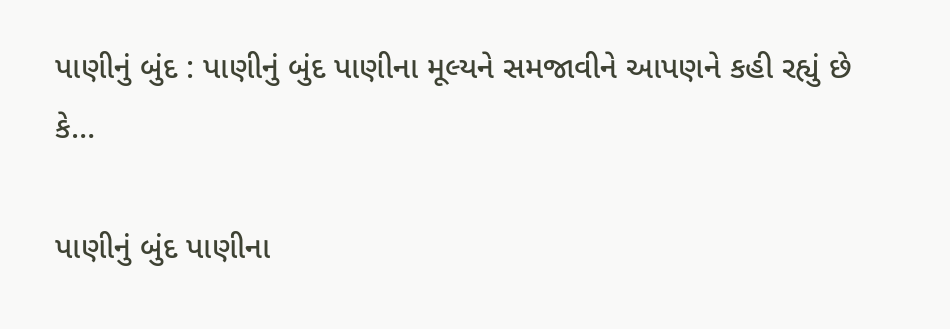પાણીનું બુંદ : પાણીનું બુંદ પાણીના મૂલ્યને સમજાવીને આપણને કહી રહ્યું છે કે…

પાણીનું બુંદ પાણીના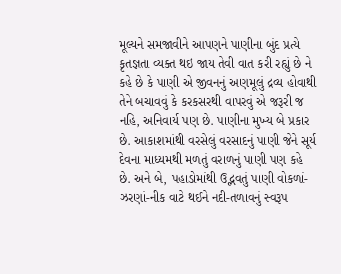મૂલ્યને સમજાવીને આપણને પાણીના બુંદ પ્રત્યે કૃતજ્ઞતા વ્યક્ત થઇ જાય તેવી વાત કરી રહ્યું છે ને કહે છે કે પાણી એ જીવનનું અણમૂલું દ્રવ્ય હોવાથી તેને બચાવવું કે કરકસરથી વાપરવું એ જરૂરી જ નહિ, અનિવાર્ય પણ છે. પાણીના મુખ્ય બે પ્રકાર છે. આકાશમાંથી વરસેલું વરસાદનું પાણી જેને સૂર્ય દેવના માધ્યમથી મળતું વરાળનું પાણી પણ કહે છે. અને બે, પહાડોમાંથી ઉદ્ભવતું પાણી વોકળાં-ઝરણાં-નીક વાટે થઈને નદી-તળાવનું સ્વરૂપ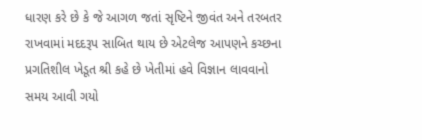ધારણ કરે છે કે જે આગળ જતાં સૃષ્ટિને જીવંત અને તરબતર રાખવામાં મદદરૂપ સાબિત થાય છે એટલેજ આપણને કચ્છના પ્રગતિશીલ ખેડૂત શ્રી કહે છે ખેતીમાં હવે વિજ્ઞાન લાવવાનો સમય આવી ગયો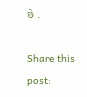છે .

Share this post: